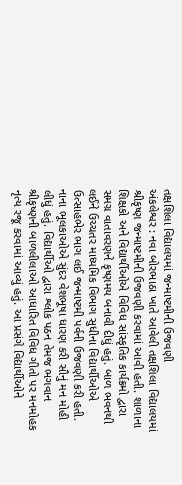તક્ષશિલા વિદ્યાલયમાં જન્માષ્ટમીની ઉજવણી
અંકલેશ્વર : નવા બોરભાઠા ખાતે આવેલી તક્ષશિલા વિદ્યાલયમાં શ્રીકૃષ્ણ જન્માષ્ટમીની ઉજવણી કરવામાં આવી હતી. શાળાના શિક્ષકો અને વિદ્યાર્થીઓએ વિવિધ સાંસ્કૃતિક કાર્યક્રમો દ્વારા સમગ્ર વાતાવરણને કૃષ્ણમય બનાવી દીધું હતું. બાળ ભવનથી લઈને ઉચ્ચતર માધ્યમિક વિભાગ સુધીના વિદ્યાર્થીઓએ ઉત્સાહભેર ભાગ લઈ જન્માષ્ટમી પર્વની ઉજવણી કરી હતી. નાના ભૂલકાઓએ સુંદર વેશભૂષા ધારણ કરી સૌનું મન મોહી લીધું હતું. વિદ્યાર્થીઓ દ્વારા શ્લોક પઠન તેમજ ભગવાન શ્રીકૃષ્ણની બાળલીલાઓ આધારિત વિવિધ ગીતો પર મનમોહક નૃત્ય રજૂ કરવામાં આવ્યું હતું. આ પ્રસંગે વિદ્યાર્થીઓને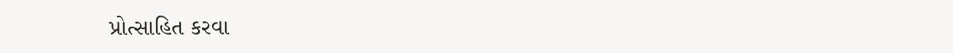પ્રોત્સાહિત કરવા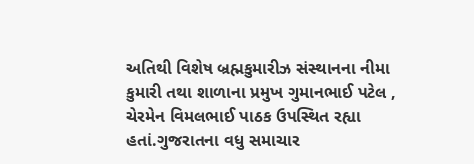અતિથી વિશેષ બ્રહ્મકુમારીઝ સંસ્થાનના નીમા કુમારી તથા શાળાના પ્રમુખ ગુમાનભાઈ પટેલ , ચેરમેન વિમલભાઈ પાઠક ઉપસ્થિત રહ્યા હતાં.ગુજરાતના વધુ સમાચાર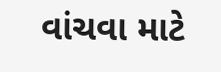વાંચવા માટે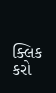ક્લિક કરો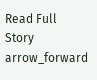Read Full Story arrow_forward